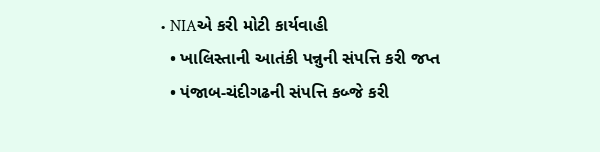• NIAએ કરી મોટી કાર્યવાહી
  • ખાલિસ્તાની આતંકી પન્નુની સંપત્તિ કરી જપ્ત
  • પંજાબ-ચંદીગઢની સંપત્તિ કબ્જે કરી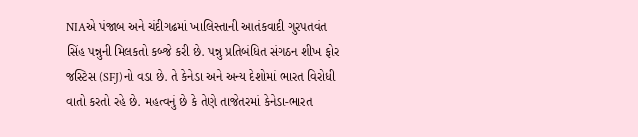NIAએ પંજાબ અને ચંદીગઢમાં ખાલિસ્તાની આતંકવાદી ગુરપતવંત સિંહ પન્નુની મિલકતો કબ્જે કરી છે. પન્નુ પ્રતિબંધિત સંગઠન શીખ ફોર જસ્ટિસ (SFJ)નો વડા છે. તે કેનેડા અને અન્ય દેશોમાં ભારત વિરોધી વાતો કરતો રહે છે. મહત્વનું છે કે તેણે તાજેતરમાં કેનેડા-ભારત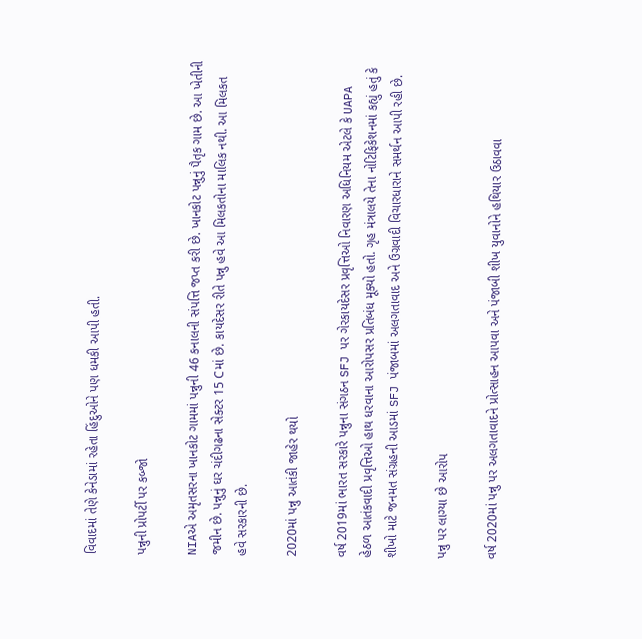વિવાદમાં તેણે કેનેડામાં રહેતા હિંદુઓને પણ ધમકી આપી હતી.

પન્નુની પ્રોપર્ટી પર કબ્જો

NIAએ અમૃતસરના ખાનકોટ ગામમાં પન્નુની 46 કનાલની સંપત્તિ જપ્ત કરી છે. ખાનકોટ પન્નુનું પૈતૃક ગામ છે. આ ખેતીની જમીન છે. પન્નુનું ઘર ચંદીગઢના સેક્ટર 15 Cમાં છે. કાયદેસર રીતે પન્નુ હવે આ મિલકતોના માલિક નથી. આ મિલકત હવે સરકારની છે.

2020માં પન્નુ આતંકી જાહેર થયો

વર્ષ 2019માં ભારત સરકારે પન્નુના સંગઠન SFJ પર ગેરકાયદેસર પ્રવૃત્તિઓ નિવારણ અધિનિયમ એટલે કે UAPA હેઠળ આતંકવાદી પ્રવૃત્તિઓ હાથ ધરવાના આરોપસર પ્રતિબંધ મૂક્યો હતો. ગૃહ મંત્રાલયે તેના નોટિફિકેશનમાં કહ્યું હતું કે શીખો માટે જનમત સંગ્રહની આડમાં SFJ પંજાબમાં અલગતાવાદ અને ઉગ્રવાદી વિચારધારાને સમર્થન આપી રહી છે.

પન્નુ પર લાગ્યા છે આરોપ

વર્ષ 2020માં પન્નુ પર અલગતાવાદને પ્રોત્સાહન આપવા અને પંજાબી શીખ યુવાનોને હથિયાર ઉઠાવવા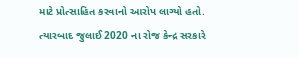માટે પ્રોત્સાહિત કરવાનો આરોપ લાગ્યો હતો. ત્યારબાદ જુલાઈ 2020 ના રોજ કેન્દ્ર સરકારે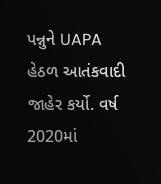પન્નુને UAPA હેઠળ આતંકવાદી જાહેર કર્યો. વર્ષ 2020માં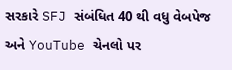સરકારે SFJ સંબંધિત 40 થી વધુ વેબપેજ અને YouTube ચેનલો પર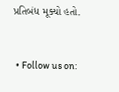પ્રતિબંધ મૂક્યો હતો.


  • Follow us on: